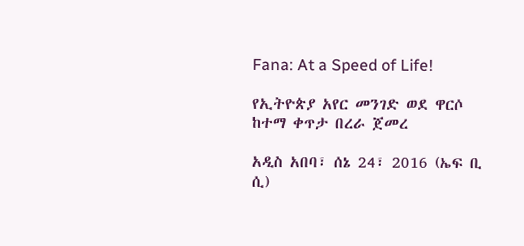Fana: At a Speed of Life!

የኢትዮጵያ አየር መንገድ ወደ ዋርሶ ከተማ ቀጥታ በረራ ጀመረ

አዲስ አበባ፣ ሰኔ 24፣ 2016 (ኤፍ ቢ ሲ)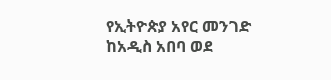የኢትዮጵያ አየር መንገድ ከአዲስ አበባ ወደ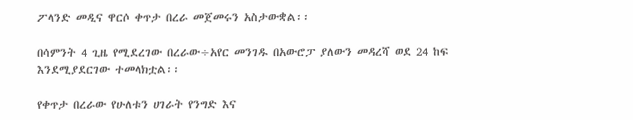ፖላንድ መዲና ዋርሶ ቀጥታ በረራ መጀመሩን አስታውቋል፡፡

በሳምንት 4 ጊዜ የሚደረገው በረራው÷አየር መንገዱ በአውሮፓ ያለውን መዳረሻ ወደ 24 ከፍ እንደሚያደርገው ተመላክቷል፡፡

የቀጥታ በረራው የሁለቱን ሀገራት የንግድ እና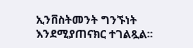ኢንቨስትመንት ግንኙነት እንደሚያጠናክር ተገልጿል፡፡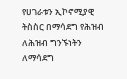የሀገራቱን ኢኮኖሚያዊ ትስስር በማሳደግ የሕዝብ ለሕዝብ ግንኙነትን ለማሳደግ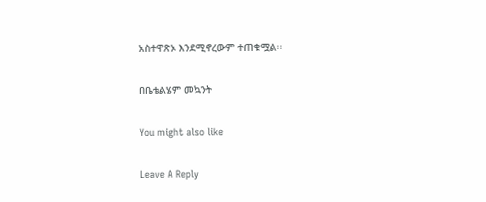አስተዋጽኦ እንደሚኖረውም ተጠቁሟል፡፡

በቤቴልሄም መኳንት

You might also like

Leave A Reply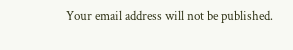Your email address will not be published.